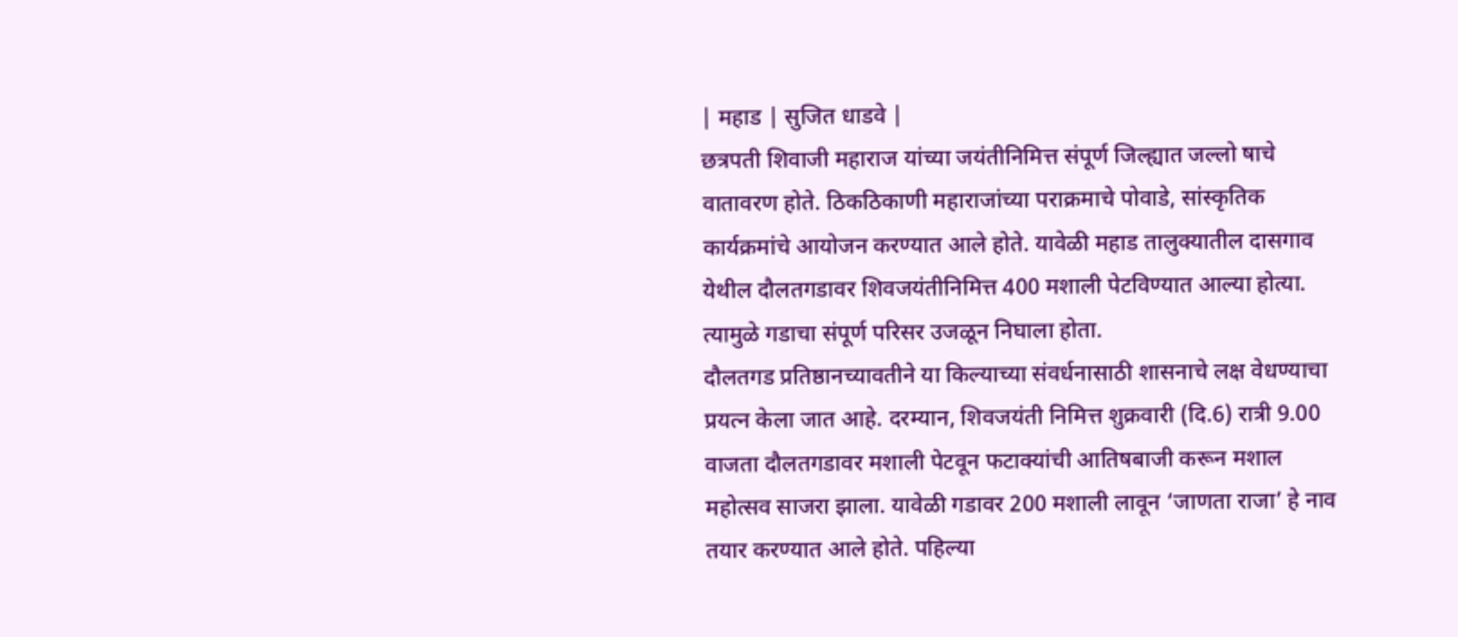| महाड | सुजित धाडवे |
छत्रपती शिवाजी महाराज यांच्या जयंतीनिमित्त संपूर्ण जिल्ह्यात जल्लो षाचे वातावरण होते. ठिकठिकाणी महाराजांच्या पराक्रमाचे पोवाडे, सांस्कृतिक कार्यक्रमांचे आयोजन करण्यात आले होते. यावेळी महाड तालुक्यातील दासगाव येथील दौलतगडावर शिवजयंतीनिमित्त 400 मशाली पेटविण्यात आल्या होत्या. त्यामुळे गडाचा संपूर्ण परिसर उजळून निघाला होता.
दौलतगड प्रतिष्ठानच्यावतीने या किल्याच्या संवर्धनासाठी शासनाचे लक्ष वेधण्याचा प्रयत्न केला जात आहे. दरम्यान, शिवजयंती निमित्त शुक्रवारी (दि.6) रात्री 9.00 वाजता दौलतगडावर मशाली पेटवून फटाक्यांची आतिषबाजी करून मशाल महोत्सव साजरा झाला. यावेळी गडावर 200 मशाली लावून ‘जाणता राजा’ हे नाव तयार करण्यात आले होते. पहिल्या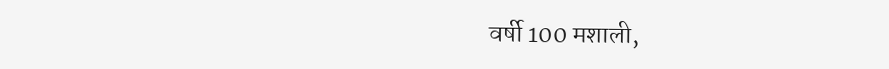वर्षी 100 मशाली,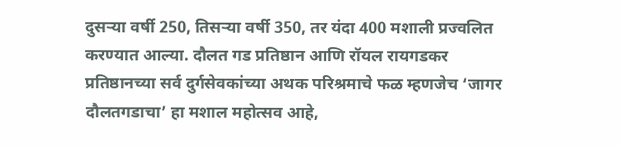दुसऱ्या वर्षी 250, तिसऱ्या वर्षी 350, तर यंदा 400 मशाली प्रज्वलित करण्यात आल्या. दौलत गड प्रतिष्ठान आणि रॉयल रायगडकर प्रतिष्ठानच्या सर्व दुर्गसेवकांच्या अथक परिश्रमाचे फळ म्हणजेच ‘जागर दौलतगडाचा’ हा मशाल महोत्सव आहे,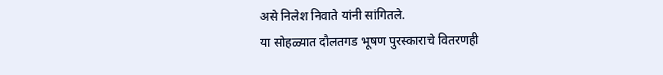असे निलेश निवाते यांनी सांगितले.
या सोहळ्यात दौलतगड भूषण पुरस्काराचे वितरणही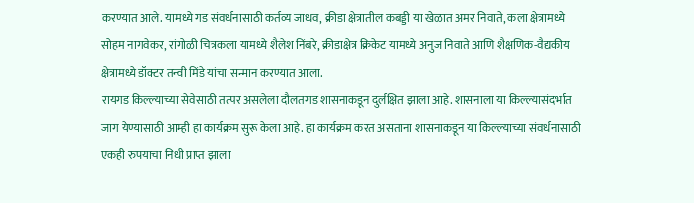करण्यात आले. यामध्ये गड संवर्धनासाठी कर्तव्य जाधव, क्रीडा क्षेत्रातील कबड्डी या खेळात अमर निवाते, कला क्षेत्रामध्ये सोहम नागवेकर, रांगोळी चित्रकला यामध्ये शैलेश निंबरे, क्रीडाक्षेत्र क्रिकेट यामध्ये अनुज निवाते आणि शैक्षणिक-वैद्यकीय क्षेत्रामध्ये डॉक्टर तन्वी मिंडे यांचा सन्मान करण्यात आला.
रायगड किल्ल्याच्या सेवेसाठी तत्पर असलेला दौलतगड शासनाकडून दुर्लक्षित झाला आहे. शासनाला या किल्ल्यासंदर्भात जाग येण्यासाठी आम्ही हा कार्यक्रम सुरू केला आहे. हा कार्यक्रम करत असताना शासनाकडून या किल्ल्याच्या संवर्धनासाठी एकही रुपयाचा निधी प्राप्त झाला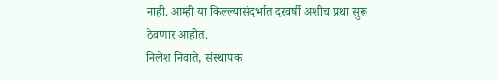नाही. आम्ही या किल्ल्यासंदर्भात दरवर्षी अशीच प्रथा सुरू ठेवणार आहोत.
निलेश निवाते, संस्थापक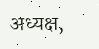अध्यक्ष,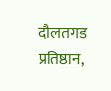दौलतगड प्रतिष्ठान,